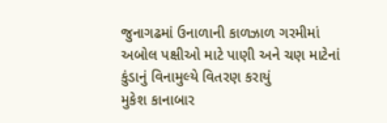જુનાગઢમાં ઉનાળાની કાળઝાળ ગરમીમાં અબોલ પક્ષીઓ માટે પાણી અને ચણ માટેનાં કુંડાનું વિનામુલ્યે વિતરણ કરાયું
મુકેશ કાનાબાર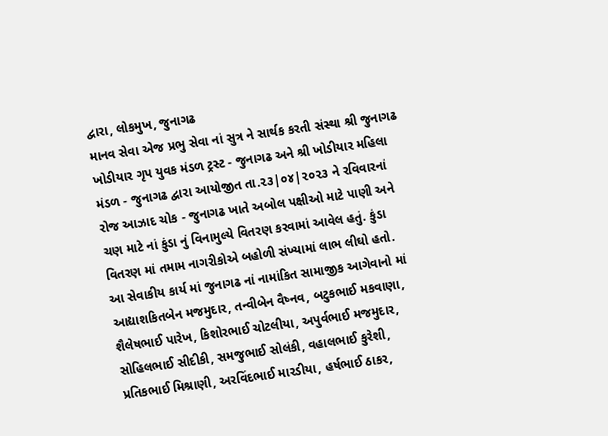દ્વારા, લોકમુખ, જુનાગઢ
માનવ સેવા એજ પ્રભુ સેવા નાં સુત્ર ને સાર્થક કરતી સંસ્થા શ્રી જુનાગઢ ખોડીયાર ગૃપ યુવક મંડળ ટ્રસ્ટ - જુનાગઢ અને શ્રી ખોડીયાર મહિલા મંડળ - જુનાગઢ દ્વારા આયોજીત તા.૨૩|૦૪|૨૦૨૩ ને રવિવારનાં રોજ આઝાદ ચોક - જુનાગઢ ખાતે અબોલ પક્ષીઓ માટે પાણી અને ચણ માટે નાં કુંડા નું વિનામુલ્યે વિતરણ કરવામાં આવેલ હતું. કુંડા વિતરણ માં તમામ નાગરીકોએ બહોળી સંખ્યામાં લાભ લીઘો હતો.
આ સેવાકીય કાર્ય માં જુનાગઢ નાં નામાંકિત સામાજીક આગેવાનો માં આદ્યાશકિતબેન મજમુદાર, તન્વીબેન વૈષ્નવ, બટુકભાઈ મકવાણા, શૈલેષભાઈ પારેખ, કિશોરભાઈ ચોટલીયા, અપુર્વભાઈ મજમુદાર, સોહિલભાઈ સીદીકી, સમજુભાઈ સોલંકી, વહાલભાઈ કુરેશી, પ્રતિકભાઈ મિશ્રાણી, અરવિંદભાઈ મારડીયા, હર્ષભાઈ ઠાકર,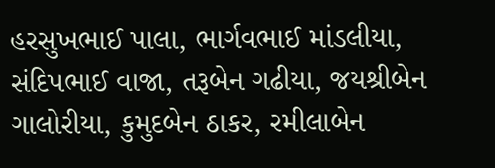હરસુખભાઈ પાલા, ભાર્ગવભાઈ માંડલીયા, સંદિપભાઈ વાજા, તરૂબેન ગઢીયા, જયશ્રીબેન ગાલોરીયા, કુમુદબેન ઠાકર, રમીલાબેન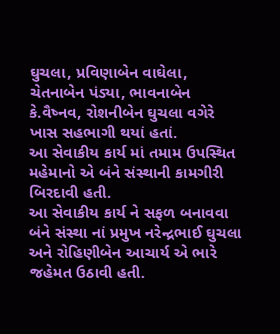ઘુચલા, પ્રવિણાબેન વાઘેલા, ચેતનાબેન પંડ્યા, ભાવનાબેન કે.વૈષ્નવ, રોશનીબેન ઘુચલા વગેરે ખાસ સહભાગી થયાં હતાં.
આ સેવાકીય કાર્ય માં તમામ ઉપસ્થિત મહેમાનો એ બંને સંસ્થાની કામગીરી બિરદાવી હતી.
આ સેવાકીય કાર્ય ને સફળ બનાવવા બંને સંસ્થા નાં પ્રમુખ નરેન્દ્રભાઈ ઘુચલા અને રોહિણીબેન આચાર્ય એ ભારે જહેમત ઉઠાવી હતી.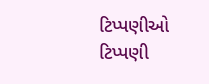ટિપ્પણીઓ
ટિપ્પણી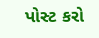પોસ્ટ કરો